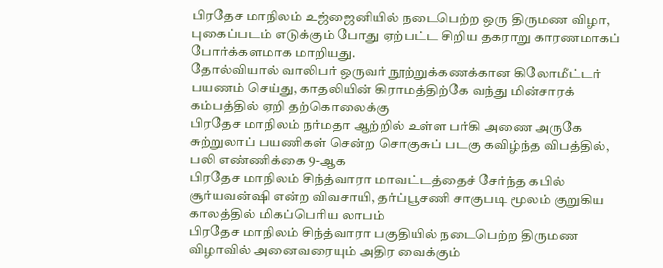பிரதேச மாநிலம் உஜ்ஜைனியில் நடைபெற்ற ஒரு திருமண விழா, புகைப்படம் எடுக்கும் போது ஏற்பட்ட சிறிய தகராறு காரணமாகப் போர்க்களமாக மாறியது.
தோல்வியால் வாலிபர் ஒருவர் நூற்றுக்கணக்கான கிலோமீட்டர் பயணம் செய்து, காதலியின் கிராமத்திற்கே வந்து மின்சாரக் கம்பத்தில் ஏறி தற்கொலைக்கு
பிரதேச மாநிலம் நர்மதா ஆற்றில் உள்ள பர்கி அணை அருகே சுற்றுலாப் பயணிகள் சென்ற சொகுசுப் படகு கவிழ்ந்த விபத்தில், பலி எண்ணிக்கை 9-ஆக
பிரதேச மாநிலம் சிந்த்வாரா மாவட்டத்தைச் சேர்ந்த கபில் சூர்யவன்ஷி என்ற விவசாயி, தர்ப்பூசணி சாகுபடி மூலம் குறுகிய காலத்தில் மிகப்பெரிய லாபம்
பிரதேச மாநிலம் சிந்த்வாரா பகுதியில் நடைபெற்ற திருமண விழாவில் அனைவரையும் அதிர வைக்கும்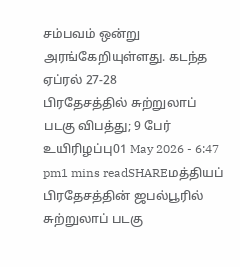சம்பவம் ஒன்று அரங்கேறியுள்ளது. கடந்த ஏப்ரல் 27-28
பிரதேசத்தில் சுற்றுலாப் படகு விபத்து; 9 பேர் உயிரிழப்பு01 May 2026 - 6:47 pm1 mins readSHAREமத்தியப் பிரதேசத்தின் ஜபல்பூரில் சுற்றுலாப் படகு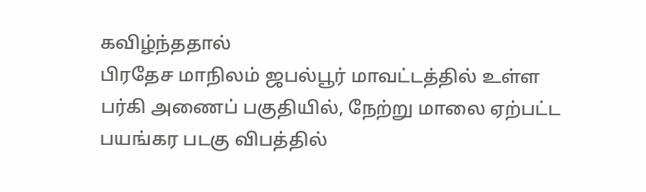கவிழ்ந்ததால்
பிரதேச மாநிலம் ஜபல்பூர் மாவட்டத்தில் உள்ள பர்கி அணைப் பகுதியில், நேற்று மாலை ஏற்பட்ட பயங்கர படகு விபத்தில்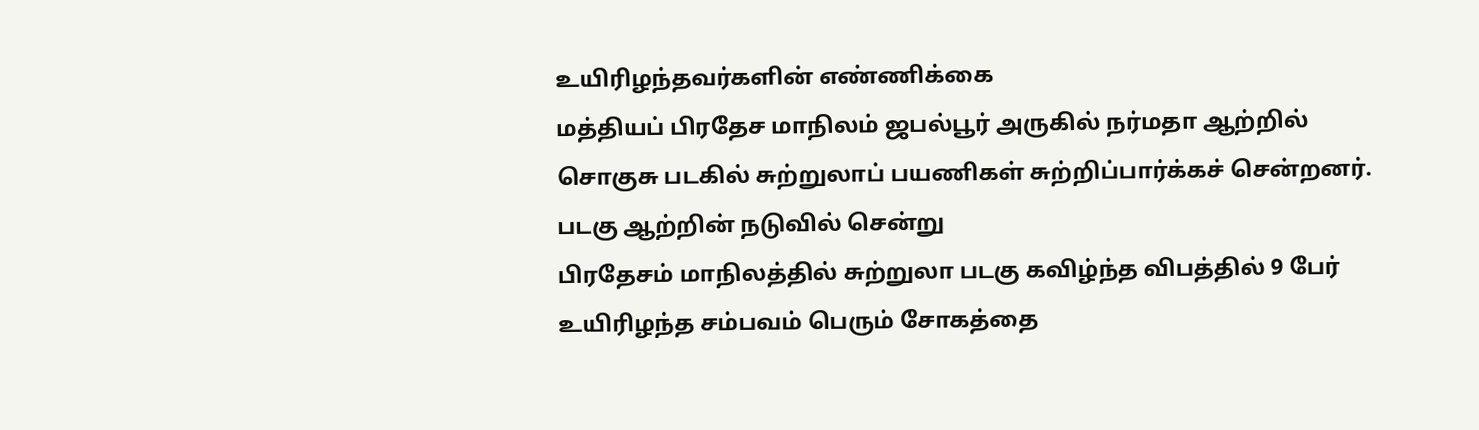உயிரிழந்தவர்களின் எண்ணிக்கை
மத்தியப் பிரதேச மாநிலம் ஜபல்பூர் அருகில் நர்மதா ஆற்றில் சொகுசு படகில் சுற்றுலாப் பயணிகள் சுற்றிப்பார்க்கச் சென்றனர். படகு ஆற்றின் நடுவில் சென்று
பிரதேசம் மாநிலத்தில் சுற்றுலா படகு கவிழ்ந்த விபத்தில் 9 பேர் உயிரிழந்த சம்பவம் பெரும் சோகத்தை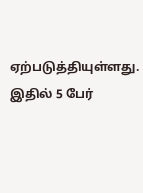ஏற்படுத்தியுள்ளது. இதில் 5 பேர்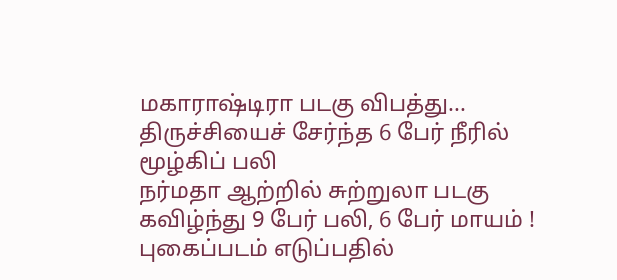மகாராஷ்டிரா படகு விபத்து... திருச்சியைச் சேர்ந்த 6 பேர் நீரில் மூழ்கிப் பலி
நர்மதா ஆற்றில் சுற்றுலா படகு கவிழ்ந்து 9 பேர் பலி, 6 பேர் மாயம் !
புகைப்படம் எடுப்பதில்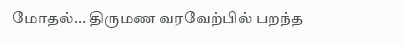மோதல்... திருமண வரவேற்பில் பறந்த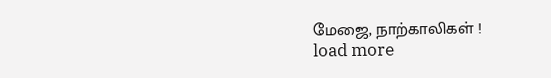மேஜை, நாற்காலிகள் !
load more